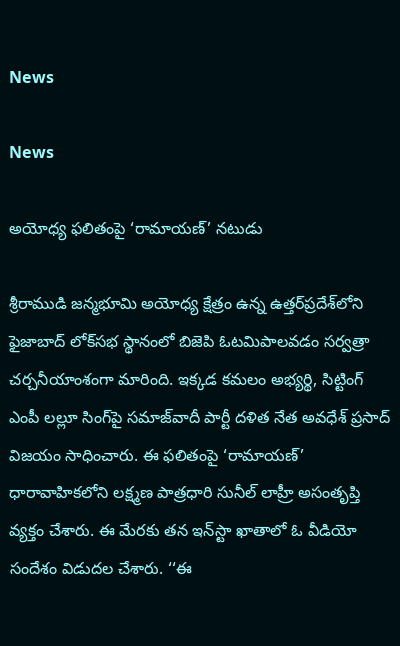News

News

అయోధ్య ఫలితంపై ‘రామాయణ్’ నటుడు

శ్రీరాముడి జన్మభూమి అయోధ్య క్షేత్రం ఉన్న ఉత్తర్‌ప్రదేశ్‌లోని ఫైజాబాద్‌ లోక్‌సభ స్థానంలో బిజెపి ఓటమిపాలవడం సర్వత్రా చర్చనీయాంశంగా మారింది. ఇక్కడ కమలం అభ్యర్థి, సిట్టింగ్‌ ఎంపీ లల్లూ సింగ్‌పై సమాజ్‌వాదీ పార్టీ దళిత నేత అవధేశ్‌ ప్రసాద్‌ విజయం సాధించారు. ఈ ఫలితంపై ‘రామాయణ్‌’ ధారావాహికలోని లక్ష్మణ పాత్రధారి సునీల్‌ లాహ్రీ అసంతృప్తి వ్యక్తం చేశారు. ఈ మేరకు తన ఇన్‌స్టా ఖాతాలో ఓ వీడియో సందేశం విడుదల చేశారు. ‘‘ఈ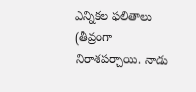ఎన్నికల ఫలితాలు (తీవ్రంగా నిరాశపర్చాయి. నాడు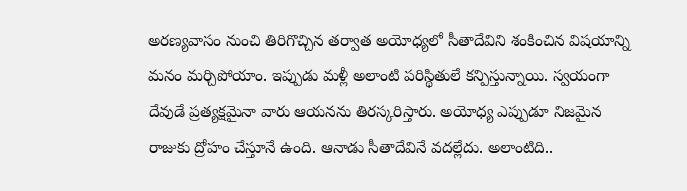అరణ్యవాసం నుంచి తిరిగొచ్చిన తర్వాత అయోధ్యలో సీతాదేవిని శంకించిన విషయాన్ని మనం మర్చిపోయాం. ఇప్పుడు మళ్లీ అలాంటి పరిస్థితులే కన్పిస్తున్నాయి. స్వయంగా దేవుడే ప్రత్యక్షమైనా వారు ఆయనను తిరస్కరిస్తారు. అయోధ్య ఎప్పుడూ నిజమైన రాజుకు ద్రోహం చేస్తూనే ఉంది. ఆనాడు సీతాదేవినే వదల్లేదు. అలాంటిది..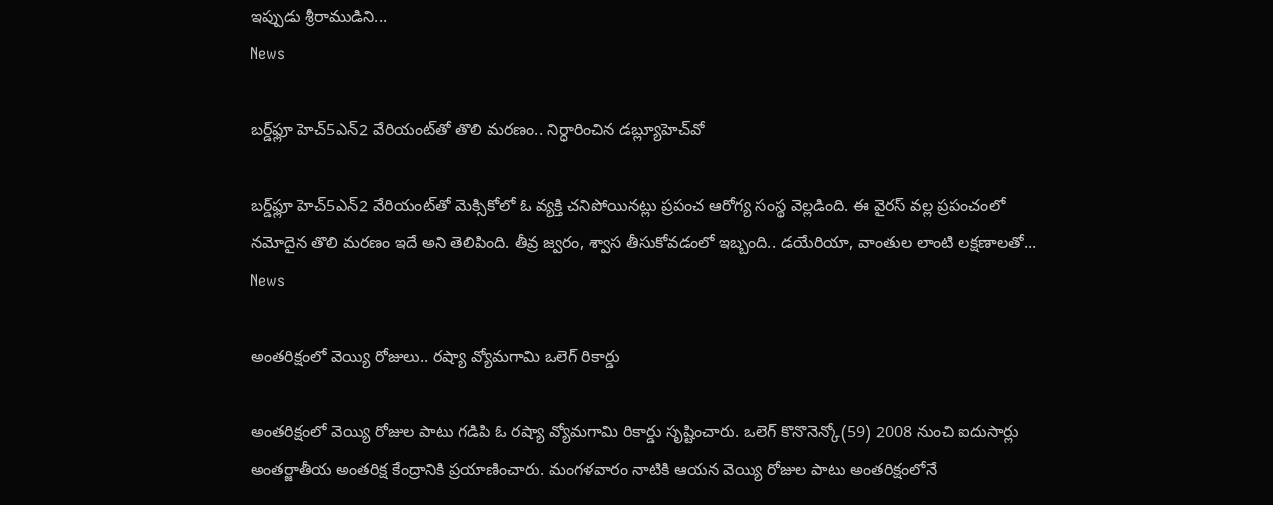ఇప్పుడు శ్రీరాముడిని...
News

బర్డ్‌ఫ్లూ హెచ్‌5ఎన్‌2 వేరియంట్‌తో తొలి మరణం.. నిర్ధారించిన డబ్ల్యూహెచ్‌వో

బర్డ్‌ఫ్లూ హెచ్‌5ఎన్‌2 వేరియంట్‌తో మెక్సికోలో ఓ వ్యక్తి చనిపోయినట్లు ప్రపంచ ఆరోగ్య సంస్థ వెల్లడింది. ఈ వైరస్‌ వల్ల ప్రపంచంలో నమోదైన తొలి మరణం ఇదే అని తెలిపింది. తీవ్ర జ్వరం, శ్వాస తీసుకోవడంలో ఇబ్బంది.. డయేరియా, వాంతుల లాంటి లక్షణాలతో...
News

అంతరిక్షంలో వెయ్యి రోజులు.. రష్యా వ్యోమగామి ఒలెగ్‌ రికార్డు

అంతరిక్షంలో వెయ్యి రోజుల పాటు గడిపి ఓ రష్యా వ్యోమగామి రికార్డు సృష్టించారు. ఒలెగ్‌ కొనొనెన్కో(59) 2008 నుంచి ఐదుసార్లు అంతర్జాతీయ అంతరిక్ష కేంద్రానికి ప్రయాణించారు. మంగళవారం నాటికి ఆయన వెయ్యి రోజుల పాటు అంతరిక్షంలోనే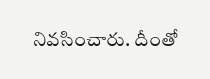నివసించారు. దీంతో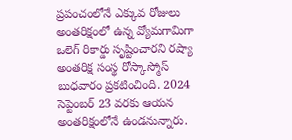ప్రపంచంలోనే ఎక్కువ రోజులు అంతరిక్షంలో ఉన్న వ్యోమగామిగా ఒలెగ్‌ రికార్డు సృష్టించారని రష్యా అంతరిక్ష సంస్థ రోస్కాస్మోస్‌ బుధవారం ప్రకటించింది. 2024 సెప్టెంబర్‌ 23 వరకు ఆయన అంతరిక్షంలోనే ఉండనున్నారు.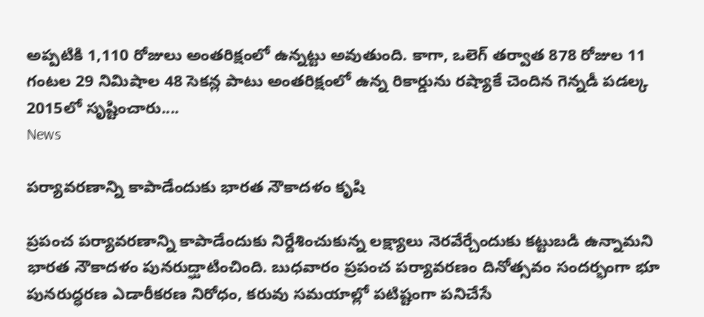అప్పటికి 1,110 రోజులు అంతరిక్షంలో ఉన్నట్టు అవుతుంది. కాగా, ఒలెగ్‌ తర్వాత 878 రోజుల 11 గంటల 29 నిమిషాల 48 సెకన్ల పాటు అంతరిక్షంలో ఉన్న రికార్డును రష్యాకే చెందిన గెన్నడీ పడల్క 2015లో సృష్టించారు....
News

పర్యావరణాన్ని కాపాడేందుకు భారత నౌకాదళం కృషి

ప్రపంచ పర్యావరణాన్ని కాపాడేందుకు నిర్దేశించుకున్న లక్ష్యాలు నెరవేర్చేందుకు కట్టుబడి ఉన్నామని భారత నౌకాదళం పునరుద్ఘాటించింది. బుధవారం ప్రపంచ పర్యావరణం దినోత్సవం సందర్భంగా భూ పునరుద్ధరణ ఎడారీకరణ నిరోధం, కరువు సమయాల్లో పటిష్టంగా పనిచేసే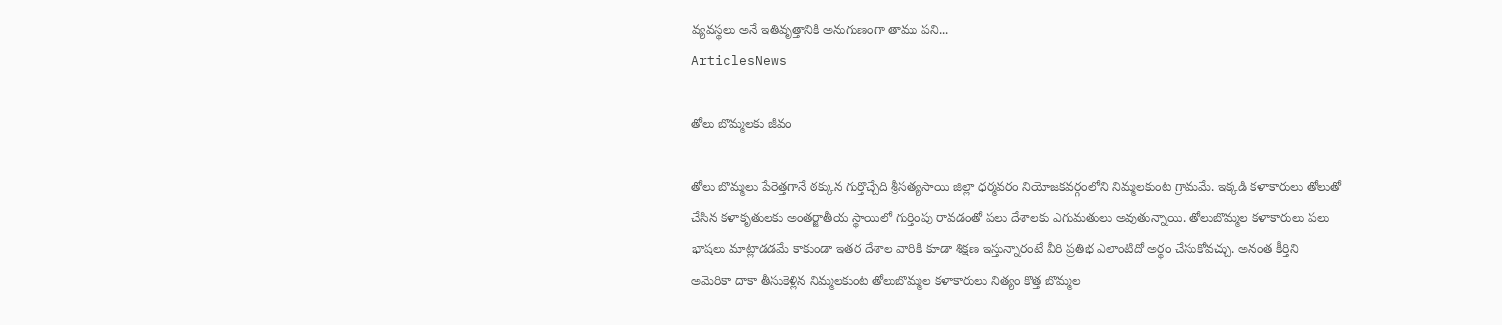వ్యవస్థలు అనే ఇతివృత్తానికి అనుగుణంగా తాము పని...
ArticlesNews

తోలు బొమ్మలకు జీవం

తోలు బొమ్మలు పేరెత్తగానే ఠక్కున గుర్తొచ్చేది శ్రీసత్యసాయి జిల్లా ధర్మవరం నియోజకవర్గంలోని నిమ్మలకుంట గ్రామమే. ఇక్కడి కళాకారులు తోలుతో చేసిన కళాకృతులకు అంతర్జాతీయ స్థాయిలో గుర్తింపు రావడంతో పలు దేశాలకు ఎగుమతులు అవుతున్నాయి. తోలుబొమ్మల కళాకారులు పలు భాషలు మాట్లాడడమే కాకుండా ఇతర దేశాల వారికి కూడా శిక్షణ ఇస్తున్నారంటే వీరి ప్రతిభ ఎలాంటిదో అర్థం చేసుకోవచ్చు. అనంత కీర్తిని అమెరికా దాకా తీసుకెళ్లిన నిమ్మలకుంట తోలుబొమ్మల కళాకారులు నిత్యం కొత్త బొమ్మల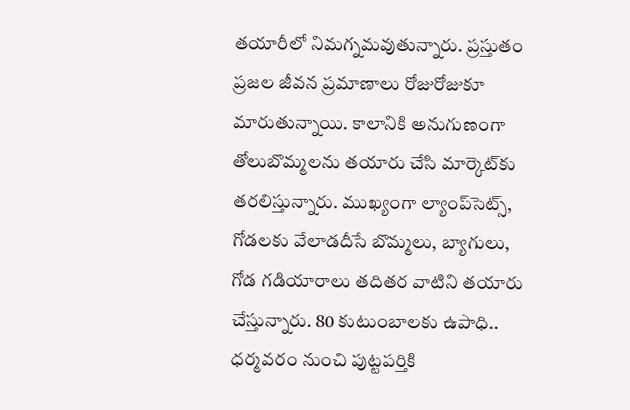తయారీలో నిమగ్నమవుతున్నారు. ప్రస్తుతం ప్రజల జీవన ప్రమాణాలు రోజురోజుకూ మారుతున్నాయి. కాలానికి అనుగుణంగా తోలుబొమ్మలను తయారు చేసి మార్కెట్‌కు తరలిస్తున్నారు. ముఖ్యంగా ల్యాంప్‌సెట్స్‌, గోడలకు వేలాడదీసే బొమ్మలు, బ్యాగులు, గోడ గడియారాలు తదితర వాటిని తయారు చేస్తున్నారు. 80 కుటుంబాలకు ఉపాధి.. ధర్మవరం నుంచి పుట్టపర్తికి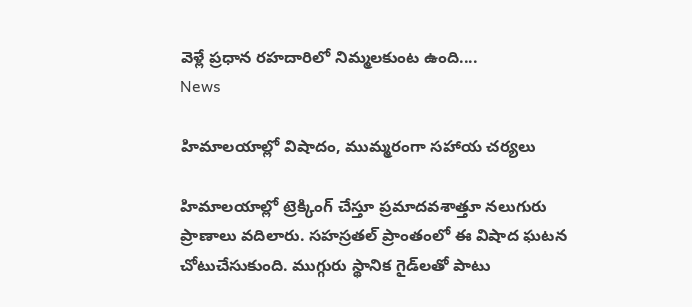వెళ్లే ప్రధాన రహదారిలో నిమ్మలకుంట ఉంది....
News

హిమాలయాల్లో విషాదం, ముమ్మరంగా సహాయ చర్యలు

హిమాలయాల్లో ట్రెక్కింగ్‌ చేస్తూ ప్రమాదవశాత్తూ నలుగురు ప్రాణాలు వదిలారు. సహస్రతల్ ప్రాంతంలో ఈ విషాద ఘటన చోటుచేసుకుంది. ముగ్గురు స్థానిక గైడ్‌లతో పాటు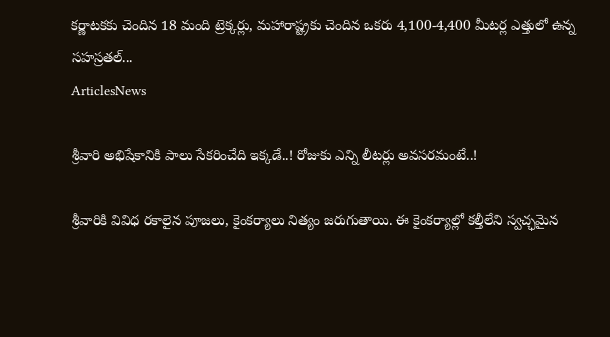కర్ణాటకకు చెందిన 18 మంది ట్రెక్కర్లు, మహారాష్ట్రకు చెందిన ఒకరు 4,100-4,400 మీటర్ల ఎత్తులో ఉన్న సహస్రతల్...
ArticlesNews

శ్రీవారి అభిషేకానికి పాలు సేకరించేది ఇక్కడే..! రోజుకు ఎన్ని లీటర్లు అవసరమంటే..!

శ్రీవారికి వివిధ రకాలైన పూజలు, కైంకర్యాలు నిత్యం జరుగుతాయి. ఈ కైంకర్యాల్లో కల్తీలేని స్వచ్ఛమైన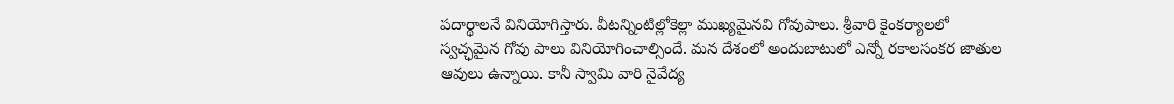పదార్థాలనే వినియోగిస్తారు. వీటన్నింటిల్లోకెల్లా ముఖ్యమైనవి గోవుపాలు. శ్రీవారి కైంకర్యాలలో స్వచ్ఛమైన గోవు పాలు వినియోగించాల్సిందే. మన దేశంలో అందుబాటులో ఎన్నో రకాలసంకర జాతుల ఆవులు ఉన్నాయి. కానీ స్వామి వారి నైవేద్య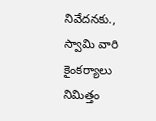నివేదనకు., స్వామి వారి కైంకర్యాలు నిమిత్తం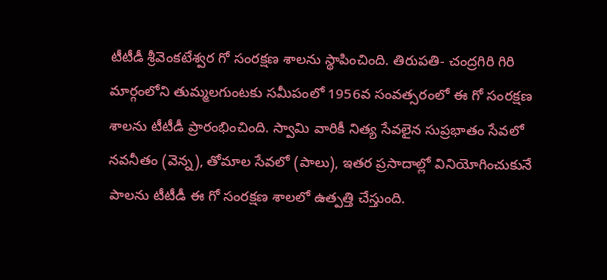టీటీడీ శ్రీవెంకటేశ్వర గో సంరక్షణ శాలను స్థాపించింది. తిరుపతి- చంద్రగిరి గిరి మార్గంలోని తుమ్మలగుంటకు సమీపంలో 1956వ సంవత్సరంలో ఈ గో సంరక్షణ శాలను టీటీడీ ప్రారంభించింది. స్వామి వారికీ నిత్య సేవలైన సుప్రభాతం సేవలో నవనీతం (వెన్న), తోమాల సేవలో (పాలు), ఇతర ప్రసాదాల్లో వినియోగించుకునే పాలను టీటీడీ ఈ గో సంరక్షణ శాలలో ఉత్పత్తి చేస్తుంది.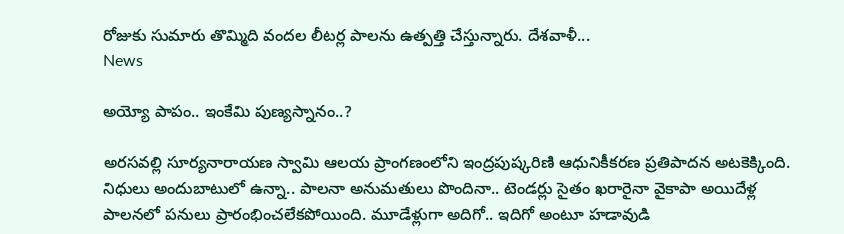రోజుకు సుమారు తొమ్మిది వందల లీటర్ల పాలను ఉత్పత్తి చేస్తున్నారు. దేశవాళీ...
News

అయ్యో పాపం.. ఇంకేమి పుణ్యస్నానం..?

అరసవల్లి సూర్యనారాయణ స్వామి ఆలయ ప్రాంగణంలోని ఇంద్రపుష్కరిణి ఆధునికీకరణ ప్రతిపాదన అటకెక్కింది. నిధులు అందుబాటులో ఉన్నా.. పాలనా అనుమతులు పొందినా.. టెండర్లు సైతం ఖరారైనా వైకాపా అయిదేళ్ల పాలనలో పనులు ప్రారంభించలేకపోయింది. మూడేళ్లుగా అదిగో.. ఇదిగో అంటూ హడావుడి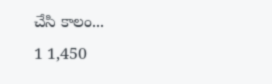చేసి కాలం...
1 1,450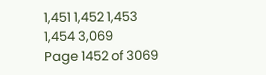1,451 1,452 1,453 1,454 3,069
Page 1452 of 3069